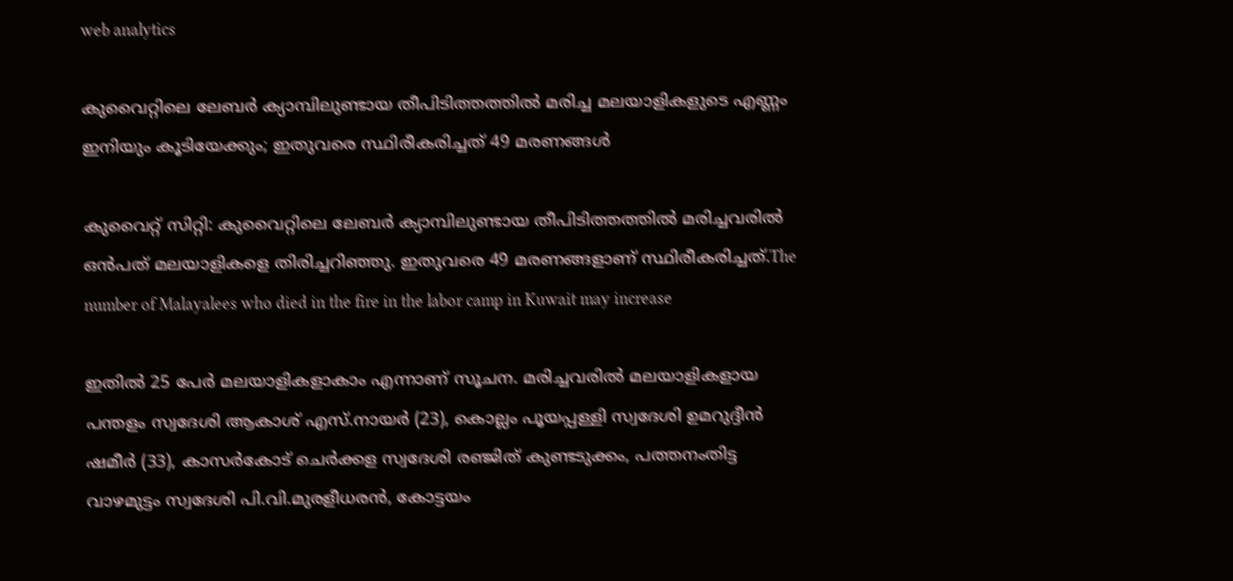web analytics

കുവൈറ്റിലെ ലേബർ ക്യാമ്പിലുണ്ടായ തീപിടിത്തത്തിൽ മരിച്ച മലയാളികളുടെ എണ്ണം ഇനിയും കൂടിയേക്കും; ഇതുവരെ സ്ഥിരീകരിച്ചത് 49 മരണങ്ങൾ

കുവൈറ്റ് സിറ്റി: കുവൈറ്റിലെ ലേബർ ക്യാമ്പിലുണ്ടായ തീപിടിത്തത്തിൽ മരിച്ചവരിൽ ഒൻപത് മലയാളികളെ തിരിച്ചറിഞ്ഞു. ഇതുവരെ 49 മരണങ്ങളാണ് സ്ഥിരീകരിച്ചത്.The number of Malayalees who died in the fire in the labor camp in Kuwait may increase

ഇതിൽ 25 പേർ മലയാളികളാകാം എന്നാണ് സൂചന. മരിച്ചവരിൽ മലയാളികളായ പന്തളം സ്വദേശി ആകാശ് എസ്.നായർ (23), കൊല്ലം പൂയപ്പള്ളി സ്വദേശി ഉമറുദ്ദീൻ ഷമീർ (33), കാസർകോട് ചെർക്കള സ്വദേശി രഞ്ജിത് കുണ്ടടുക്കം, പത്തനംതിട്ട വാഴമുട്ടം സ്വദേശി പി.വി.മുരളീധരൻ, കോട്ടയം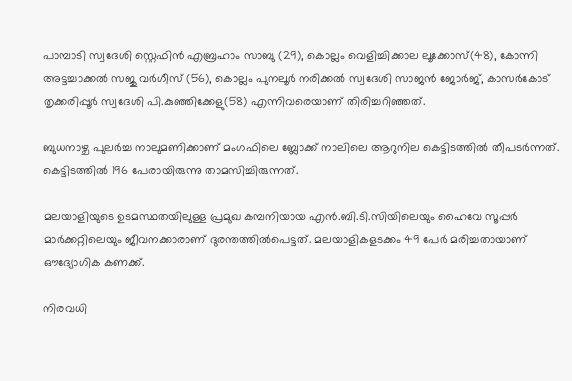പാമ്പാടി സ്വദേശി സ്റ്റെഫിൻ എബ്രഹാം സാബു (29), കൊല്ലം വെളിച്ചിക്കാല ലൂക്കോസ്(48), കോന്നി അട്ടച്ചാക്കൽ സജു വർഗീസ് (56), കൊല്ലം പുനലൂർ നരിക്കൽ സ്വദേശി സാജൻ ജോർജ്, കാസർകോട് തൃക്കരിപ്പൂർ സ്വദേശി പി.കുഞ്ഞിക്കേളു(58) എന്നിവരെയാണ് തിരിച്ചറിഞ്ഞത്.

ബുധനാഴ്ച പുലർച്ച നാലുമണിക്കാണ് മംഗഫിലെ ബ്ലോക്ക് നാലിലെ ആറുനില കെട്ടിടത്തിൽ തീപടർന്നത്. കെട്ടിടത്തിൽ 196 പേരായിരുന്നു താമസിച്ചിരുന്നത്.

മലയാളിയുടെ ഉടമസ്ഥതയിലുള്ള പ്രമുഖ കമ്പനിയായ എൻ.ബി.ടി.സിയിലെയും ഹൈവേ സൂപ്പർ മാർക്കറ്റിലെയും ജീവനക്കാരാണ് ദുരന്തത്തിൽപെട്ടത്. മലയാളികളടക്കം 49 പേർ മരിച്ചതായാണ് ഔദ്യോഗിക കണക്ക്.

നിരവധി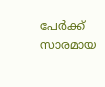പേർക്ക് സാരമായ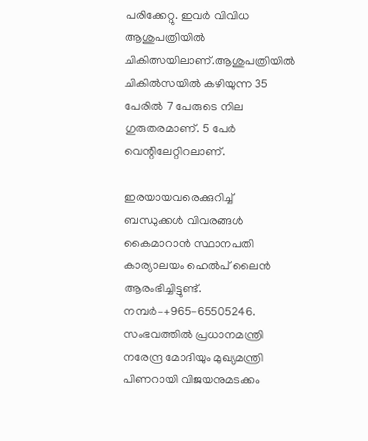പരിക്കേറ്റു. ഇവർ വിവിധ ആശുപത്രിയിൽ ചികിത്സയിലാണ്.ആശുപത്രിയിൽ ചികിൽസയിൽ കഴിയുന്ന 35 പേരിൽ 7 പേരുടെ നില ഗുരുതരമാണ്. 5 പേർ വെന്റിലേറ്റിറലാണ്.

ഇരയായവരെക്കുറിച്ച് ബന്ധുക്കൾ വിവരങ്ങൾ കൈമാറാൻ സ്ഥാനപതി കാര്യാലയം ഹെൽപ് ലൈൻ ആരംഭിച്ചിട്ടുണ്ട്. നമ്പർ–+965-65505246. സംഭവത്തിൽ പ്രധാനമന്ത്രി നരേന്ദ്ര മോദിയും മുഖ്യമന്ത്രി പിണറായി വിജയനുമടക്കം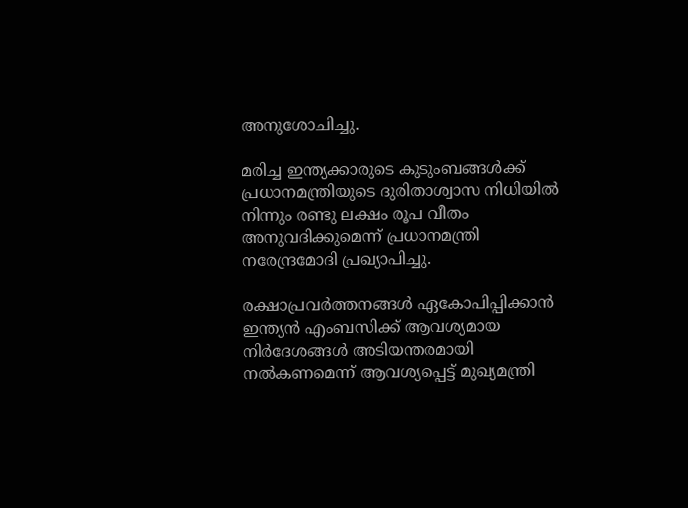അനുശോചിച്ചു.

മരിച്ച ഇന്ത്യക്കാരുടെ കുടുംബങ്ങൾക്ക് പ്രധാനമന്ത്രിയുടെ ദുരിതാശ്വാസ നിധിയിൽ നിന്നും രണ്ടു ലക്ഷം രൂപ വീതം അനുവദിക്കുമെന്ന് പ്രധാനമന്ത്രി നരേന്ദ്രമോദി പ്രഖ്യാപിച്ചു.

രക്ഷാപ്രവർത്തനങ്ങൾ ഏകോപിപ്പിക്കാൻ ഇന്ത്യൻ എംബസിക്ക് ആവശ്യമായ നിർദേശങ്ങൾ അടിയന്തരമായി നൽകണമെന്ന് ആവശ്യപ്പെട്ട് മുഖ്യമന്ത്രി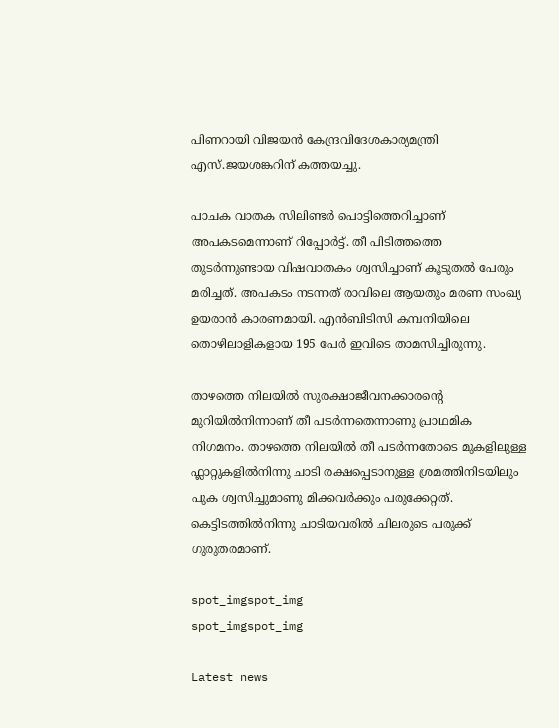പിണറായി വിജയൻ കേന്ദ്രവിദേശകാര്യമന്ത്രി എസ്.ജയശങ്കറിന് കത്തയച്ചു.

പാചക വാതക സിലിണ്ടർ പൊട്ടിത്തെറിച്ചാണ് അപകടമെന്നാണ് റിപ്പോർട്ട്. തീ പിടിത്തത്തെ തുടർന്നുണ്ടായ വിഷവാതകം ശ്വസിച്ചാണ് കൂടുതൽ പേരും മരിച്ചത്. അപകടം നടന്നത് രാവിലെ ആയതും മരണ സംഖ്യ ഉയരാൻ കാരണമായി. എൻബിടിസി കമ്പനിയിലെ തൊഴിലാളികളായ 195 പേർ ഇവിടെ താമസിച്ചിരുന്നു.

താഴത്തെ നിലയിൽ സുരക്ഷാജീവനക്കാരന്റെ മുറിയിൽനിന്നാണ് തീ പടർന്നതെന്നാണു പ്രാഥമിക നിഗമനം. താഴത്തെ നിലയിൽ തീ പടർന്നതോടെ മുകളിലുള്ള ഫ്ലാറ്റുകളിൽനിന്നു ചാടി രക്ഷപ്പെടാനുള്ള ശ്രമത്തിനിടയിലും പുക ശ്വസിച്ചുമാണു മിക്കവർക്കും പരുക്കേറ്റത്. കെട്ടിടത്തിൽനിന്നു ചാടിയവരിൽ ചിലരുടെ പരുക്ക് ഗുരുതരമാണ്.

spot_imgspot_img
spot_imgspot_img

Latest news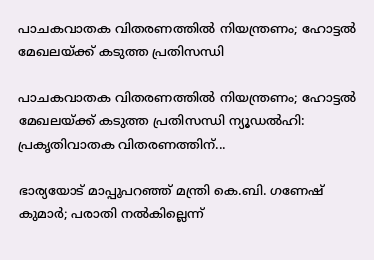പാചകവാതക വിതരണത്തിൽ നിയന്ത്രണം; ഹോട്ടൽ മേഖലയ്ക്ക് കടുത്ത പ്രതിസന്ധി

പാചകവാതക വിതരണത്തിൽ നിയന്ത്രണം; ഹോട്ടൽ മേഖലയ്ക്ക് കടുത്ത പ്രതിസന്ധി ന്യൂഡൽഹി: പ്രകൃതിവാതക വിതരണത്തിന്...

ഭാര്യയോട് മാപ്പുപറഞ്ഞ് മന്ത്രി കെ.ബി. ഗണേഷ് കുമാർ; പരാതി നൽകില്ലെന്ന്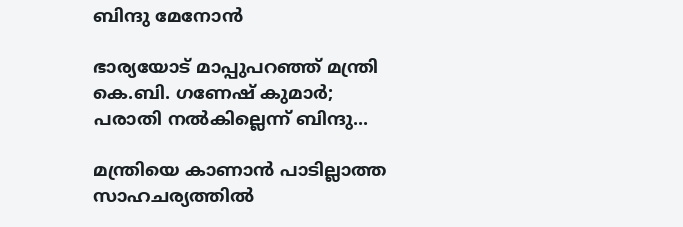ബിന്ദു മേനോൻ

ഭാര്യയോട് മാപ്പുപറഞ്ഞ് മന്ത്രി കെ.ബി. ഗണേഷ് കുമാർ; പരാതി നൽകില്ലെന്ന് ബിന്ദു...

മന്ത്രിയെ കാണാൻ പാടില്ലാത്ത സാഹചര്യത്തിൽ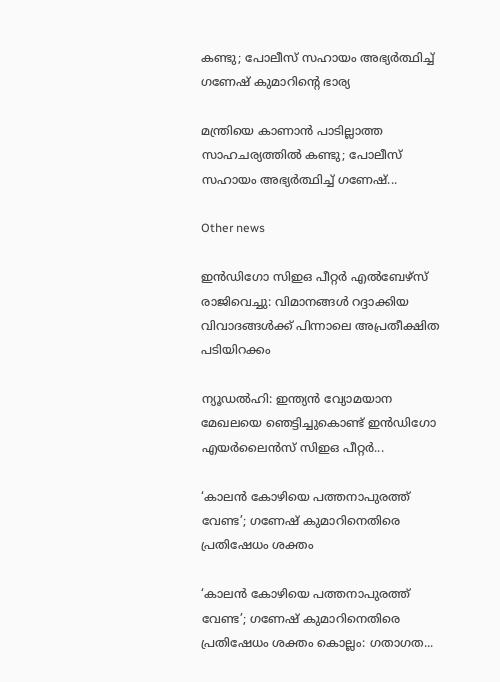കണ്ടു; പോലീസ് സഹായം അഭ്യർത്ഥിച്ച് ഗണേഷ് കുമാറിന്റെ ഭാര്യ

മന്ത്രിയെ കാണാൻ പാടില്ലാത്ത സാഹചര്യത്തിൽ കണ്ടു; പോലീസ് സഹായം അഭ്യർത്ഥിച്ച് ഗണേഷ്...

Other news

ഇൻഡിഗോ സിഇഒ പീറ്റർ എൽബേഴ്‌സ് രാജിവെച്ചു: വിമാനങ്ങൾ റദ്ദാക്കിയ വിവാദങ്ങൾക്ക് പിന്നാലെ അപ്രതീക്ഷിത പടിയിറക്കം

ന്യൂഡൽഹി: ഇന്ത്യൻ വ്യോമയാന മേഖലയെ ഞെട്ടിച്ചുകൊണ്ട് ഇൻഡിഗോ എയർലൈൻസ് സിഇഒ പീറ്റർ...

‘കാലൻ കോഴിയെ പത്തനാപുരത്ത് വേണ്ട’; ഗണേഷ് കുമാറിനെതിരെ പ്രതിഷേധം ശക്തം

‘കാലൻ കോഴിയെ പത്തനാപുരത്ത് വേണ്ട’; ഗണേഷ് കുമാറിനെതിരെ പ്രതിഷേധം ശക്തം കൊല്ലം: ഗതാഗത...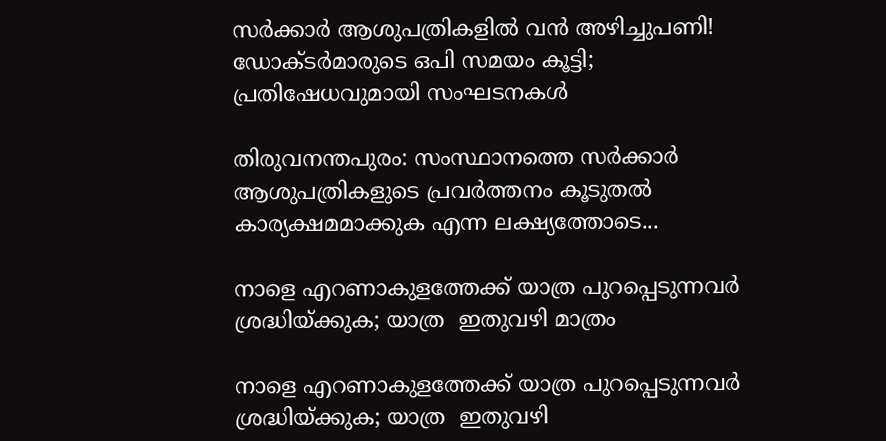സർക്കാർ ആശുപത്രികളിൽ വൻ അഴിച്ചുപണി! ഡോക്ടർമാരുടെ ഒപി സമയം കൂട്ടി; പ്രതിഷേധവുമായി സംഘടനകൾ

തിരുവനന്തപുരം: സംസ്ഥാനത്തെ സർക്കാർ ആശുപത്രികളുടെ പ്രവർത്തനം കൂടുതൽ കാര്യക്ഷമമാക്കുക എന്ന ലക്ഷ്യത്തോടെ...

നാളെ എറണാകുളത്തേക്ക് യാത്ര പുറപ്പെടുന്നവർ ശ്രദ്ധിയ്ക്കുക; യാത്ര  ഇതുവഴി മാത്രം

നാളെ എറണാകുളത്തേക്ക് യാത്ര പുറപ്പെടുന്നവർ ശ്രദ്ധിയ്ക്കുക; യാത്ര  ഇതുവഴി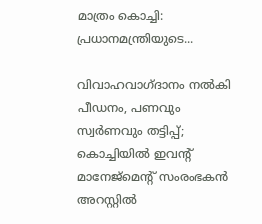മാത്രം കൊച്ചി: പ്രധാനമന്ത്രിയുടെ...

വിവാഹവാഗ്ദാനം നൽകി പീഡനം, പണവും സ്വർണവും തട്ടിപ്പ്; കൊച്ചിയിൽ ഇവന്റ് മാനേജ്മെന്റ് സംരംഭകൻ അറസ്റ്റിൽ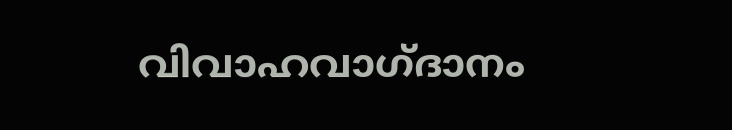വിവാഹവാഗ്ദാനം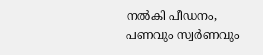നൽകി പീഡനം, പണവും സ്വർണവും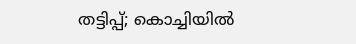തട്ടിപ്പ്; കൊച്ചിയിൽ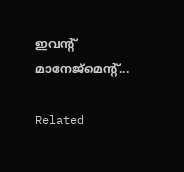ഇവന്റ് മാനേജ്മെന്റ്...

Related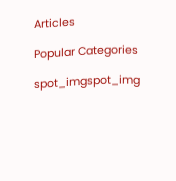Articles

Popular Categories

spot_imgspot_img